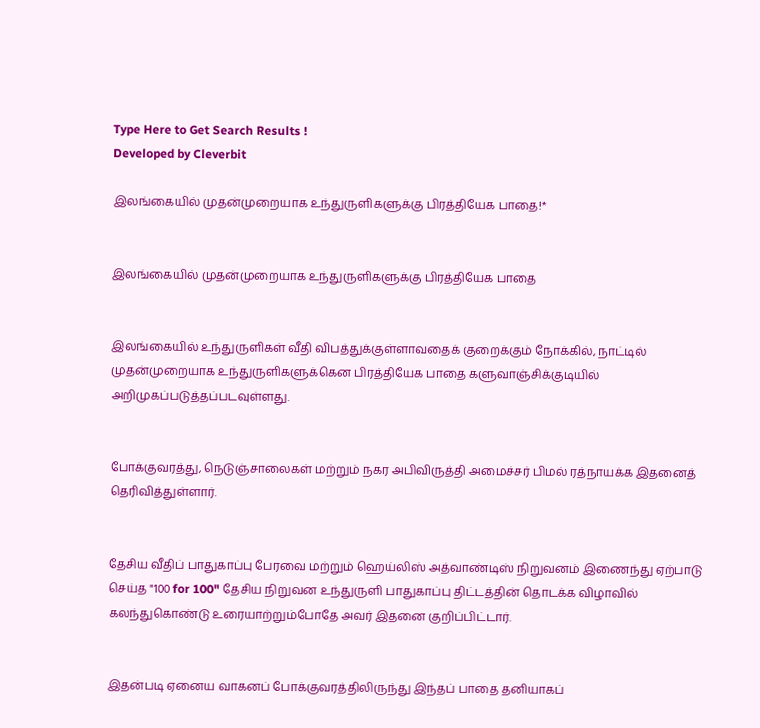Type Here to Get Search Results !
Developed by Cleverbit

இலங்கையில் முதன்முறையாக உந்துருளிகளுக்கு பிரத்தியேக பாதை!*


இலங்கையில் முதன்முறையாக உந்துருளிகளுக்கு பிரத்தியேக பாதை


இலங்கையில் உந்துருளிகள் வீதி விபத்துக்குள்ளாவதைக் குறைக்கும் நோக்கில், நாட்டில் முதன்முறையாக உந்துருளிகளுக்கென பிரத்தியேக பாதை களுவாஞ்சிக்குடியில் அறிமுகப்படுத்தப்படவுள்ளது.


போக்குவரத்து, நெடுஞ்சாலைகள் மற்றும் நகர அபிவிருத்தி அமைச்சர் பிமல் ரத்நாயக்க இதனைத் தெரிவித்துள்ளார்.


தேசிய வீதிப் பாதுகாப்பு பேரவை மற்றும் ஹெய்லிஸ் அத்வாண்டிஸ் நிறுவனம் இணைந்து ஏற்பாடு செய்த "100 for 100" தேசிய நிறுவன உந்துருளி பாதுகாப்பு திட்டத்தின் தொடக்க விழாவில் கலந்துகொண்டு உரையாற்றும்போதே அவர் இதனை குறிப்பிட்டார்.


இதன்படி ஏனைய வாகனப் போக்குவரத்திலிருந்து இந்தப் பாதை தனியாகப்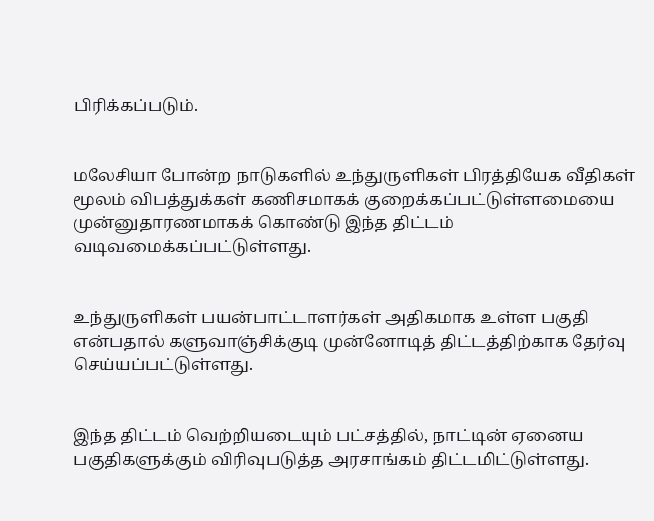பிரிக்கப்படும்.


மலேசியா போன்ற நாடுகளில் உந்துருளிகள் பிரத்தியேக வீதிகள் மூலம் விபத்துக்கள் கணிசமாகக் குறைக்கப்பட்டுள்ளமையை முன்னுதாரணமாகக் கொண்டு இந்த திட்டம் வடிவமைக்கப்பட்டுள்ளது.


உந்துருளிகள் பயன்பாட்டாளர்கள் அதிகமாக உள்ள பகுதி என்பதால் களுவாஞ்சிக்குடி முன்னோடித் திட்டத்திற்காக தேர்வு செய்யப்பட்டுள்ளது.


இந்த திட்டம் வெற்றியடையும் பட்சத்தில், நாட்டின் ஏனைய பகுதிகளுக்கும் விரிவுபடுத்த அரசாங்கம் திட்டமிட்டுள்ளது.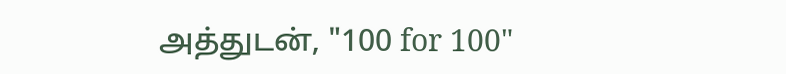அத்துடன், "100 for 100"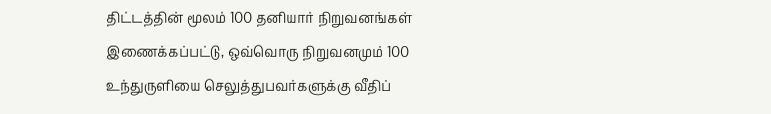திட்டத்தின் மூலம் 100 தனியார் நிறுவனங்கள் இணைக்கப்பட்டு, ஒவ்வொரு நிறுவனமும் 100 உந்துருளியை செலுத்துபவர்களுக்கு வீதிப்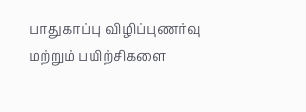பாதுகாப்பு விழிப்புணர்வு மற்றும் பயிற்சிகளை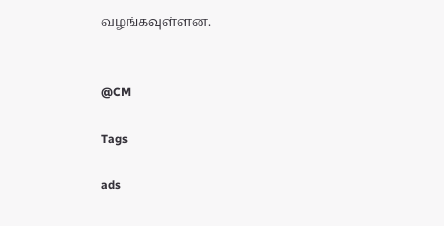வழங்கவுள்ளன.


@CM

Tags

ads